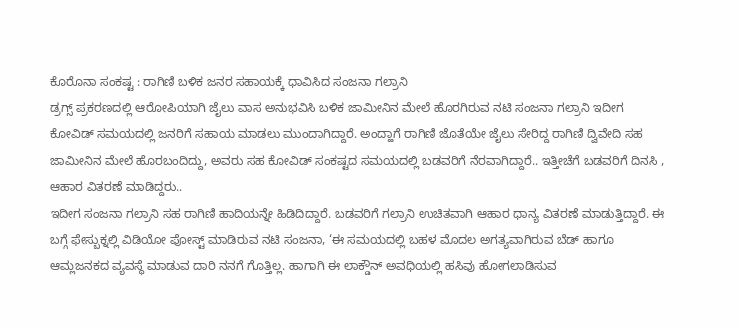ಕೊರೊನಾ ಸಂಕಷ್ಟ : ರಾಗಿಣಿ ಬಳಿಕ ಜನರ ಸಹಾಯಕ್ಕೆ ಧಾವಿಸಿದ ಸಂಜನಾ ಗಲ್ರಾನಿ
ಡ್ರಗ್ಸ್ ಪ್ರಕರಣದಲ್ಲಿ ಆರೋಪಿಯಾಗಿ ಜೈಲು ವಾಸ ಅನುಭವಿಸಿ ಬಳಿಕ ಜಾಮೀನಿನ ಮೇಲೆ ಹೊರಗಿರುವ ನಟಿ ಸಂಜನಾ ಗಲ್ರಾನಿ ಇದೀಗ ಕೋವಿಡ್ ಸಮಯದಲ್ಲಿ ಜನರಿಗೆ ಸಹಾಯ ಮಾಡಲು ಮುಂದಾಗಿದ್ದಾರೆ. ಅಂದ್ಹಾಗೆ ರಾಗಿಣಿ ಜೊತೆಯೇ ಜೈಲು ಸೇರಿದ್ದ ರಾಗಿಣಿ ದ್ವಿವೇದಿ ಸಹ ಜಾಮೀನಿನ ಮೇಲೆ ಹೊರಬಂದಿದ್ದು, ಅವರು ಸಹ ಕೋವಿಡ್ ಸಂಕಷ್ಟದ ಸಮಯದಲ್ಲಿ ಬಡವರಿಗೆ ನೆರವಾಗಿದ್ದಾರೆ.. ಇತ್ತೀಚೆಗೆ ಬಡವರಿಗೆ ದಿನಸಿ , ಆಹಾರ ವಿತರಣೆ ಮಾಡಿದ್ದರು..
ಇದೀಗ ಸಂಜನಾ ಗಲ್ರಾನಿ ಸಹ ರಾಗಿಣಿ ಹಾದಿಯನ್ನೇ ಹಿಡಿದಿದ್ದಾರೆ. ಬಡವರಿಗೆ ಗಲ್ರಾನಿ ಉಚಿತವಾಗಿ ಆಹಾರ ಧಾನ್ಯ ವಿತರಣೆ ಮಾಡುತ್ತಿದ್ದಾರೆ. ಈ ಬಗ್ಗೆ ಫೇಸ್ಬುಕ್ನಲ್ಲಿ ವಿಡಿಯೋ ಪೋಸ್ಟ್ ಮಾಡಿರುವ ನಟಿ ಸಂಜನಾ, ‘ಈ ಸಮಯದಲ್ಲಿ ಬಹಳ ಮೊದಲ ಅಗತ್ಯವಾಗಿರುವ ಬೆಡ್ ಹಾಗೂ ಆಮ್ಲಜನಕದ ವ್ಯವಸ್ಥೆ ಮಾಡುವ ದಾರಿ ನನಗೆ ಗೊತ್ತಿಲ್ಲ. ಹಾಗಾಗಿ ಈ ಲಾಕ್ಡೌನ್ ಅವಧಿಯಲ್ಲಿ ಹಸಿವು ಹೋಗಲಾಡಿಸುವ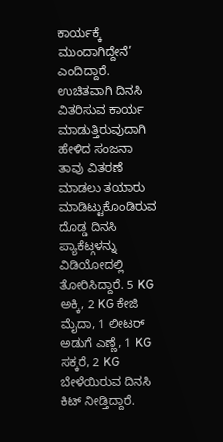ಕಾರ್ಯಕ್ಕೆ ಮುಂದಾಗಿದ್ದೇನೆ’ ಎಂದಿದ್ದಾರೆ.
ಉಚಿತವಾಗಿ ದಿನಸಿ ವಿತರಿಸುವ ಕಾರ್ಯ ಮಾಡುತ್ತಿರುವುದಾಗಿ ಹೇಳಿದ ಸಂಜನಾ ತಾವು ವಿತರಣೆ ಮಾಡಲು ತಯಾರು ಮಾಡಿಟ್ಟುಕೊಂಡಿರುವ ದೊಡ್ಡ ದಿನಸಿ ಪ್ಯಾಕೆಟ್ಗಳನ್ನು ವಿಡಿಯೋದಲ್ಲಿ ತೋರಿಸಿದ್ದಾರೆ. 5 KG ಅಕ್ಕಿ, 2 KG ಕೇಜಿ ಮೈದಾ, 1 ಲೀಟರ್ ಅಡುಗೆ ಎಣ್ಣೆ, 1 KG ಸಕ್ಕರೆ, 2 KG ಬೇಳೆಯಿರುವ ದಿನಸಿ ಕಿಟ್ ನೀಡ್ತಿದ್ದಾರೆ.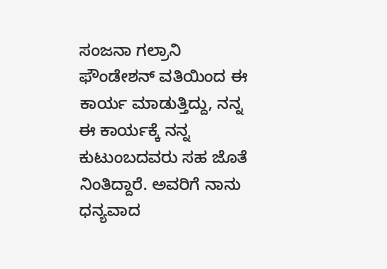ಸಂಜನಾ ಗಲ್ರಾನಿ ಫೌಂಡೇಶನ್ ವತಿಯಿಂದ ಈ ಕಾರ್ಯ ಮಾಡುತ್ತಿದ್ದು, ನನ್ನ ಈ ಕಾರ್ಯಕ್ಕೆ ನನ್ನ ಕುಟುಂಬದವರು ಸಹ ಜೊತೆ ನಿಂತಿದ್ದಾರೆ. ಅವರಿಗೆ ನಾನು ಧನ್ಯವಾದ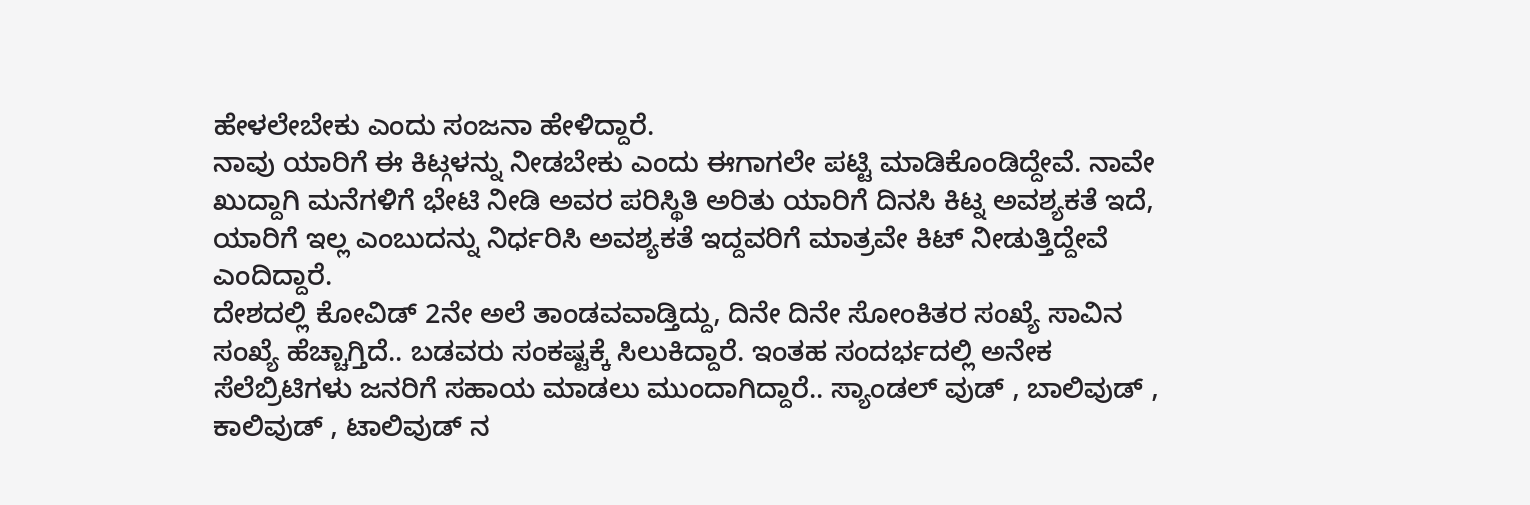ಹೇಳಲೇಬೇಕು ಎಂದು ಸಂಜನಾ ಹೇಳಿದ್ದಾರೆ.
ನಾವು ಯಾರಿಗೆ ಈ ಕಿಟ್ಗಳನ್ನು ನೀಡಬೇಕು ಎಂದು ಈಗಾಗಲೇ ಪಟ್ಟಿ ಮಾಡಿಕೊಂಡಿದ್ದೇವೆ. ನಾವೇ ಖುದ್ದಾಗಿ ಮನೆಗಳಿಗೆ ಭೇಟಿ ನೀಡಿ ಅವರ ಪರಿಸ್ಥಿತಿ ಅರಿತು ಯಾರಿಗೆ ದಿನಸಿ ಕಿಟ್ನ ಅವಶ್ಯಕತೆ ಇದೆ, ಯಾರಿಗೆ ಇಲ್ಲ ಎಂಬುದನ್ನು ನಿರ್ಧರಿಸಿ ಅವಶ್ಯಕತೆ ಇದ್ದವರಿಗೆ ಮಾತ್ರವೇ ಕಿಟ್ ನೀಡುತ್ತಿದ್ದೇವೆ ಎಂದಿದ್ದಾರೆ.
ದೇಶದಲ್ಲಿ ಕೋವಿಡ್ 2ನೇ ಅಲೆ ತಾಂಡವವಾಡ್ತಿದ್ದು, ದಿನೇ ದಿನೇ ಸೋಂಕಿತರ ಸಂಖ್ಯೆ ಸಾವಿನ ಸಂಖ್ಯೆ ಹೆಚ್ಚಾಗ್ತಿದೆ.. ಬಡವರು ಸಂಕಷ್ಟಕ್ಕೆ ಸಿಲುಕಿದ್ದಾರೆ. ಇಂತಹ ಸಂದರ್ಭದಲ್ಲಿ ಅನೇಕ ಸೆಲೆಬ್ರಿಟಿಗಳು ಜನರಿಗೆ ಸಹಾಯ ಮಾಡಲು ಮುಂದಾಗಿದ್ದಾರೆ.. ಸ್ಯಾಂಡಲ್ ವುಡ್ , ಬಾಲಿವುಡ್ , ಕಾಲಿವುಡ್ , ಟಾಲಿವುಡ್ ನ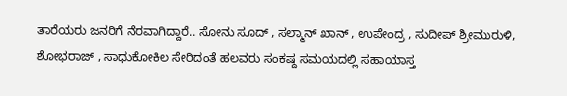ತಾರೆಯರು ಜನರಿಗೆ ನೆರವಾಗಿದ್ದಾರೆ.. ಸೋನು ಸೂದ್ , ಸಲ್ಮಾನ್ ಖಾನ್ , ಉಪೇಂದ್ರ , ಸುದೀಪ್ ಶ್ರೀಮುರುಳಿ, ಶೋಭರಾಜ್ , ಸಾಧುಕೋಕಿಲ ಸೇರಿದಂತೆ ಹಲವರು ಸಂಕಷ್ದ ಸಮಯದಲ್ಲಿ ಸಹಾಯಾಸ್ತ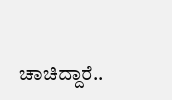ಚಾಚಿದ್ದಾರೆ..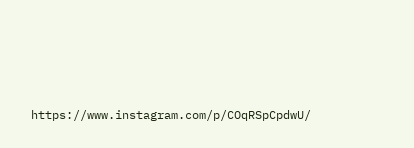https://www.instagram.com/p/COqRSpCpdwU/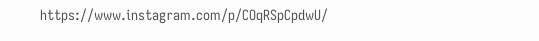https://www.instagram.com/p/COqRSpCpdwU/